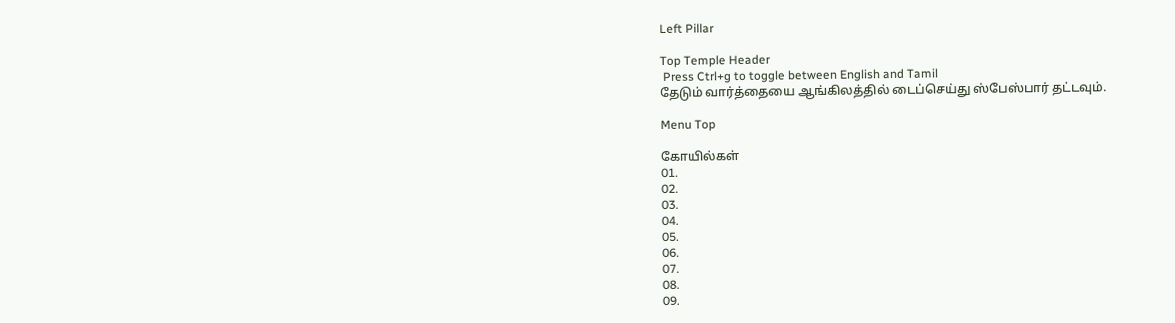Left Pillar

Top Temple Header
 Press Ctrl+g to toggle between English and Tamil
தேடும் வார்த்தையை ஆங்கிலத்தில் டைப்செய்து ஸ்பேஸ்பார் தட்டவும்.

Menu Top

கோயில்கள்
01.
02.
03.
04.
05.
06.
07.
08.
09.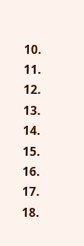10.
11.
12.
13.
14.
15.
16.
17.
18.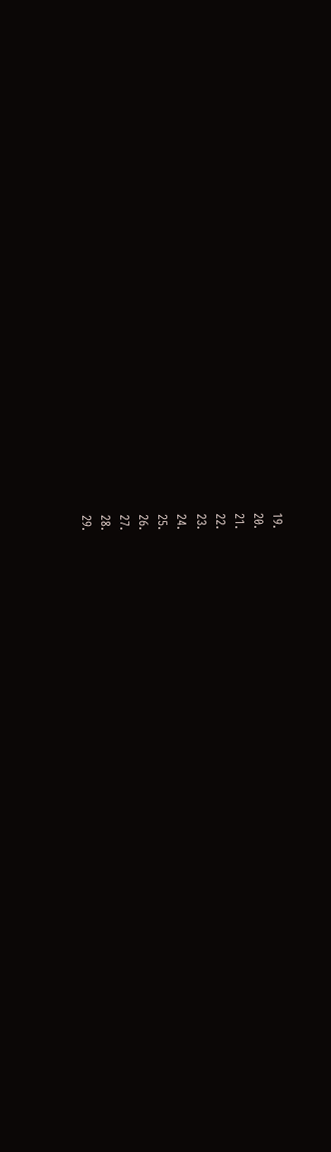19.
20.
21.
22.
23.
24.
25.
26.
27.
28.
29.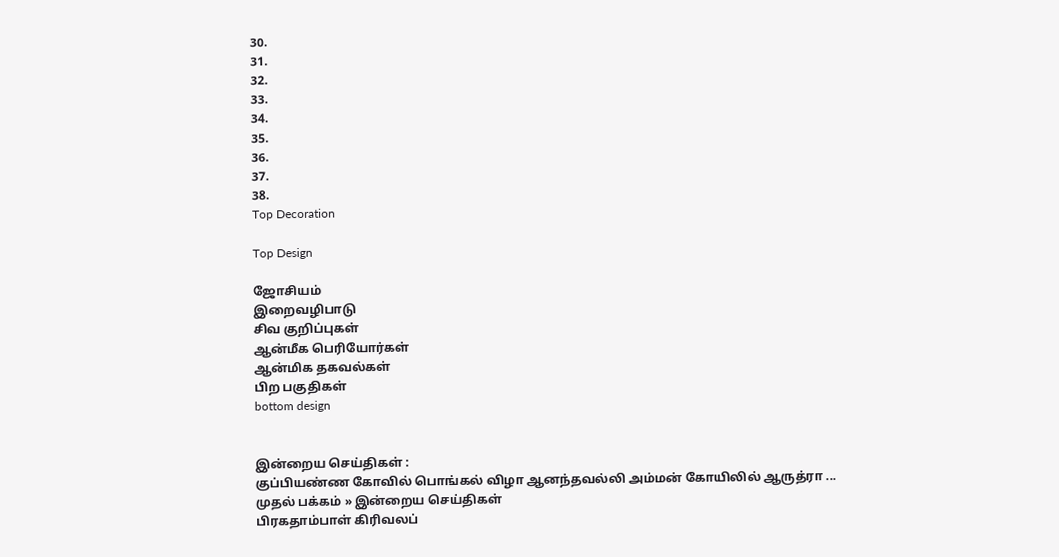30.
31.
32.
33.
34.
35.
36.
37.
38.
Top Decoration

Top Design

ஜோசியம்
இறைவழிபாடு
சிவ குறிப்புகள்
ஆன்மீக பெரியோர்கள்
ஆன்மிக தகவல்கள்
பிற பகுதிகள்
bottom design


இன்றைய செய்திகள் :
குப்பியண்ண கோவில் பொங்கல் விழா ஆனந்தவல்லி அம்மன் கோயிலில் ஆருத்ரா ...
முதல் பக்கம் » இன்றைய செய்திகள்
பிரகதாம்பாள் கிரிவலப்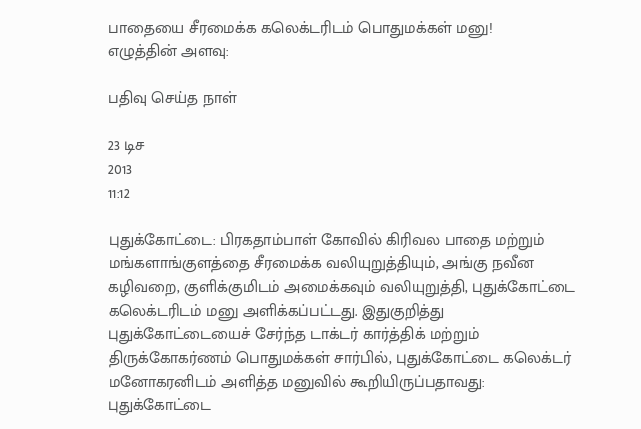பாதையை சீரமைக்க கலெக்டரிடம் பொதுமக்கள் மனு!
எழுத்தின் அளவு:

பதிவு செய்த நாள்

23 டிச
2013
11:12

புதுக்கோட்டை: பிரகதாம்பாள் கோவில் கிரிவல பாதை மற்றும் மங்களாங்குளத்தை சீரமைக்க வலியுறுத்தியும், அங்கு நவீன கழிவறை, குளிக்குமிடம் அமைக்கவும் வலியுறுத்தி, புதுக்கோட்டை கலெக்டரிடம் மனு அளிக்கப்பட்டது. இதுகுறித்து புதுக்கோட்டையைச் சேர்ந்த டாக்டர் கார்த்திக் மற்றும் திருக்கோகர்ணம் பொதுமக்கள் சார்பில், புதுக்கோட்டை கலெக்டர் மனோகரனிடம் அளித்த மனுவில் கூறியிருப்பதாவது: புதுக்கோட்டை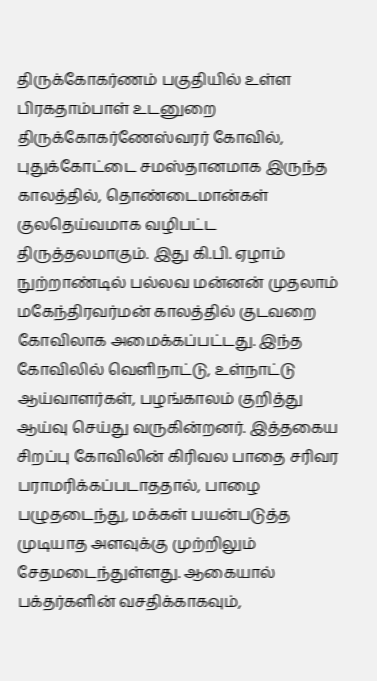திருக்கோகர்ணம் பகுதியில் உள்ள பிரகதாம்பாள் உடனுறை திருக்கோகர்ணேஸ்வரர் கோவில், புதுக்கோட்டை சமஸ்தானமாக இருந்த காலத்தில், தொண்டைமான்கள் குலதெய்வமாக வழிபட்ட திருத்தலமாகும். இது கி.பி. ஏழாம் நுற்றாண்டில் பல்லவ மன்னன் முதலாம் மகேந்திரவர்மன் காலத்தில் குடவறை கோவிலாக அமைக்கப்பட்டது. இந்த கோவிலில் வெளிநாட்டு, உள்நாட்டு ஆய்வாளர்கள், பழங்காலம் குறித்து ஆய்வு செய்து வருகின்றனர். இத்தகைய சிறப்பு கோவிலின் கிரிவல பாதை சரிவர பராமரிக்கப்படாததால், பாழை பழுதடைந்து, மக்கள் பயன்படுத்த முடியாத அளவுக்கு முற்றிலும் சேதமடைந்துள்ளது. ஆகையால் பக்தர்களின் வசதிக்காகவும்,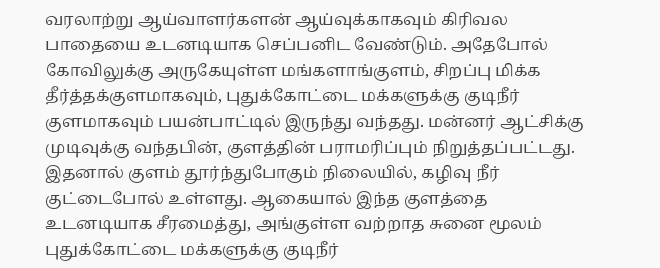வரலாற்று ஆய்வாளர்களன் ஆய்வுக்காகவும் கிரிவல பாதையை உடனடியாக செப்பனிட வேண்டும். அதேபோல் கோவிலுக்கு அருகேயுள்ள மங்களாங்குளம், சிறப்பு மிக்க தீர்த்தக்குளமாகவும், புதுக்கோட்டை மக்களுக்கு குடிநீர் குளமாகவும் பயன்பாட்டில் இருந்து வந்தது. மன்னர் ஆட்சிக்கு முடிவுக்கு வந்தபின், குளத்தின் பராமரிப்பும் நிறுத்தப்பட்டது. இதனால் குளம் தூர்ந்துபோகும் நிலையில், கழிவு நீர் குட்டைபோல் உள்ளது. ஆகையால் இந்த குளத்தை உடனடியாக சீரமைத்து, அங்குள்ள வற்றாத சுனை மூலம் புதுக்கோட்டை மக்களுக்கு குடிநீர்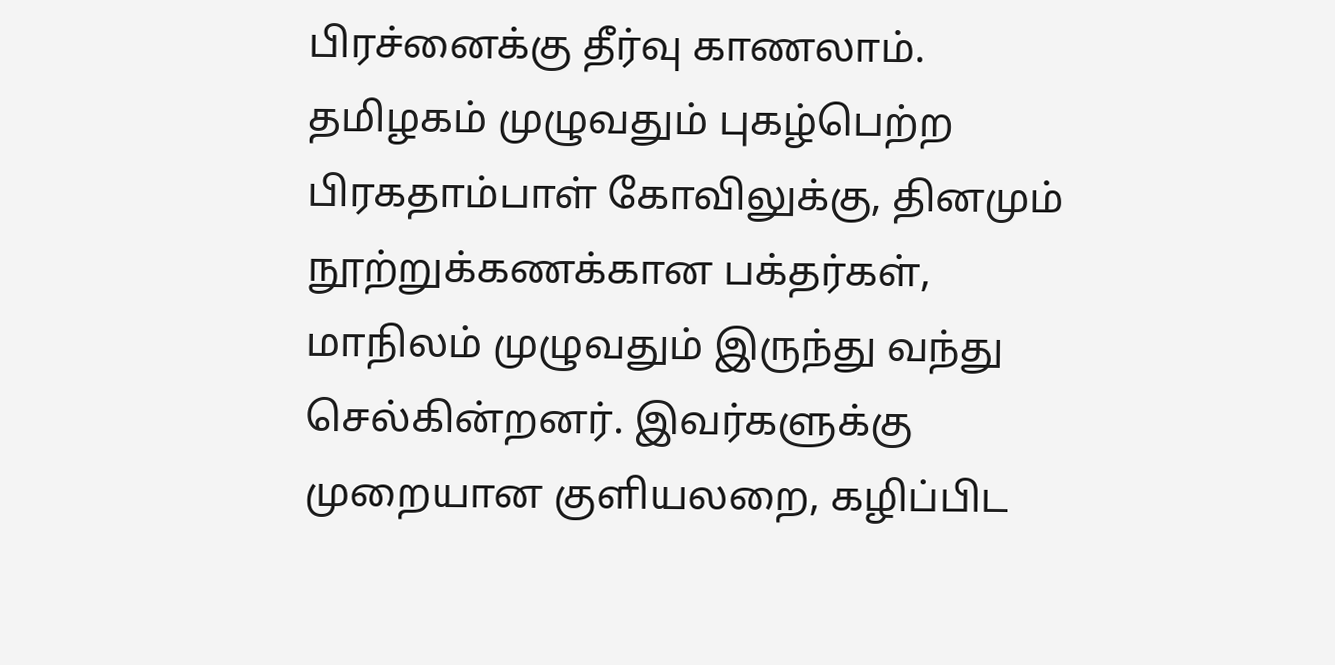பிரச்னைக்கு தீர்வு காணலாம். தமிழகம் முழுவதும் புகழ்பெற்ற பிரகதாம்பாள் கோவிலுக்கு, தினமும் நூற்றுக்கணக்கான பக்தர்கள், மாநிலம் முழுவதும் இருந்து வந்து செல்கின்றனர். இவர்களுக்கு முறையான குளியலறை, கழிப்பிட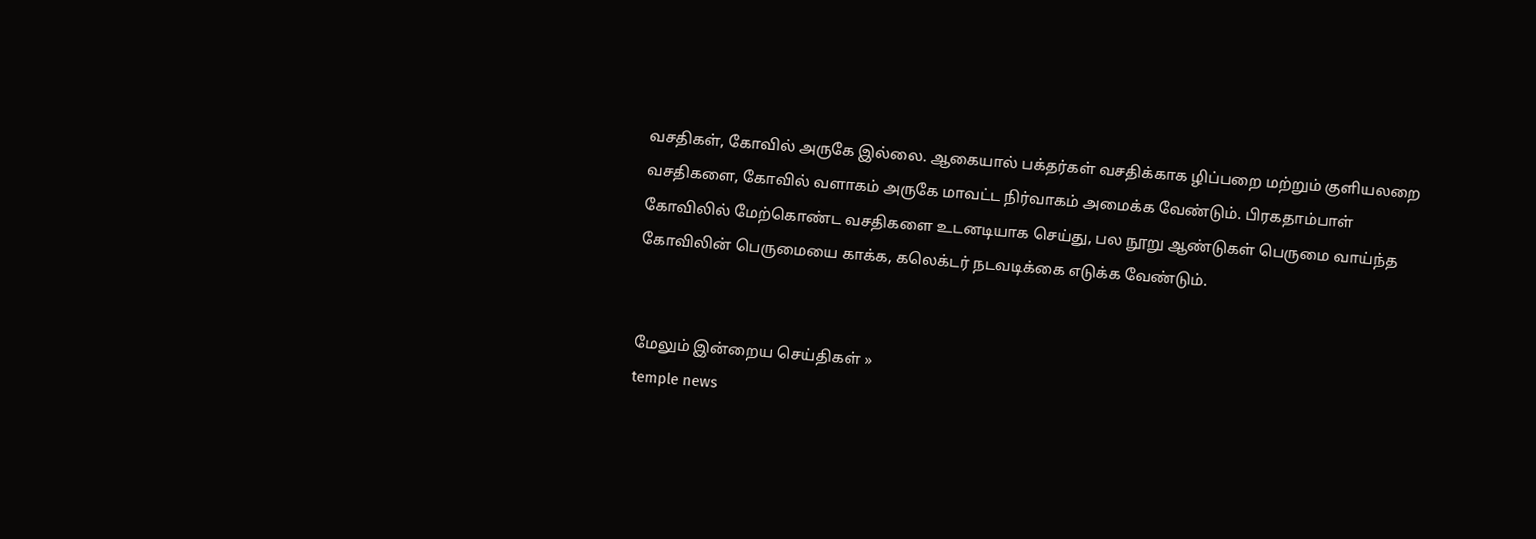வசதிகள், கோவில் அருகே இல்லை. ஆகையால் பக்தர்கள் வசதிக்காக ழிப்பறை மற்றும் குளியலறை வசதிகளை, கோவில் வளாகம் அருகே மாவட்ட நிர்வாகம் அமைக்க வேண்டும். பிரகதாம்பாள் கோவிலில் மேற்கொண்ட வசதிகளை உடனடியாக செய்து, பல நூறு ஆண்டுகள் பெருமை வாய்ந்த கோவிலின் பெருமையை காக்க, கலெக்டர் நடவடிக்கை எடுக்க வேண்டும்.


மேலும் இன்றைய செய்திகள் »
temple news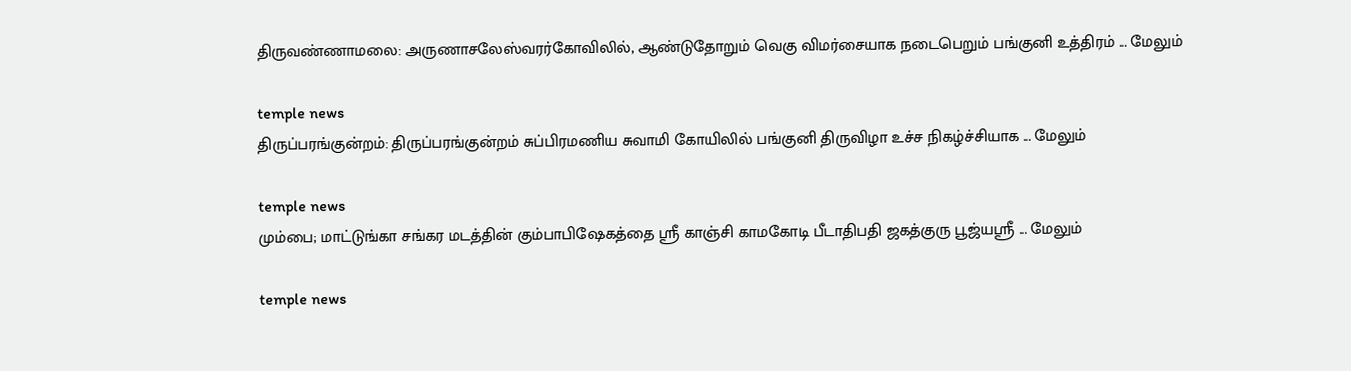திருவண்ணாமலை: அருணாசலேஸ்வரர்கோவிலில், ஆண்டுதோறும் வெகு விமர்சையாக நடைபெறும் பங்குனி உத்திரம் ... மேலும்

temple news
திருப்பரங்குன்றம்: திருப்பரங்குன்றம் சுப்பிரமணிய சுவாமி கோயிலில் பங்குனி திருவிழா உச்ச நிகழ்ச்சியாக ... மேலும்

temple news
மும்பை; மாட்டுங்கா சங்கர மடத்தின் கும்பாபிஷேகத்தை ஸ்ரீ காஞ்சி காமகோடி பீடாதிபதி ஜகத்குரு பூஜ்யஸ்ரீ ... மேலும்

temple news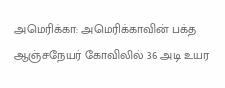அமெரிக்கா: அமெரிக்காவின் பக்த ஆஞ்சநேயர் கோவிலில் 36 அடி உயர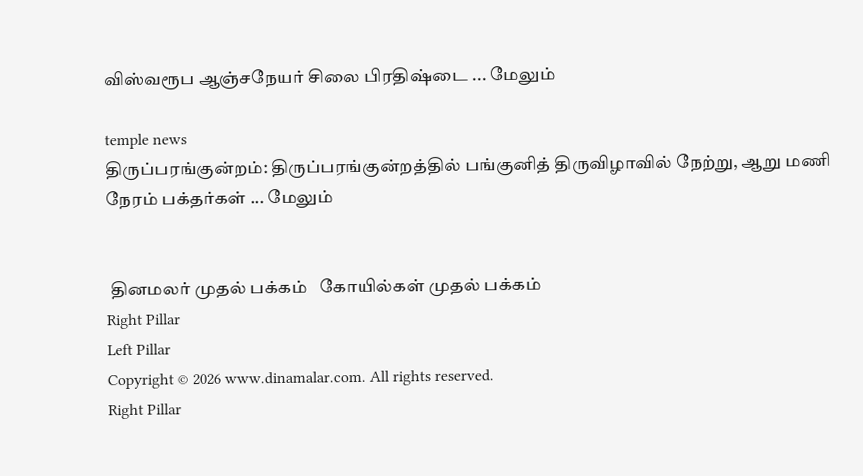விஸ்வரூப ஆஞ்சநேயர் சிலை பிரதிஷ்டை ... மேலும்

temple news
திருப்பரங்குன்றம்: திருப்பரங்குன்றத்தில் பங்குனித் திருவிழாவில் நேற்று, ஆறு மணி நேரம் பக்தர்கள் ... மேலும்


 தினமலர் முதல் பக்கம்   கோயில்கள் முதல் பக்கம்
Right Pillar
Left Pillar
Copyright © 2026 www.dinamalar.com. All rights reserved.
Right Pillar